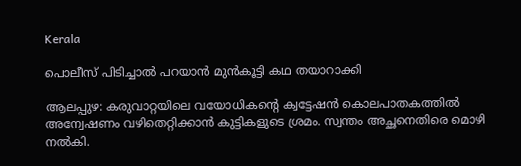Kerala

പൊലീസ് പിടിച്ചാല്‍ പറയാന്‍ മുന്‍കൂട്ടി കഥ തയാറാക്കി

ആലപ്പുഴ: കരുവാറ്റയിലെ വയോധികന്റെ ക്വട്ടേഷന്‍ കൊലപാതകത്തില്‍ അന്വേഷണം വഴിതെറ്റിക്കാന്‍ കുട്ടികളുടെ ശ്രമം. സ്വന്തം അച്ഛനെതിരെ മൊഴി നല്‍കി.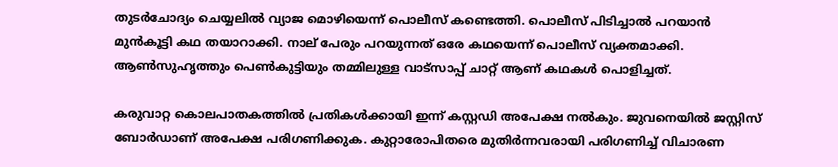തുടര്‍ചോദ്യം ചെയ്യലില്‍ വ്യാജ മൊഴിയെന്ന് പൊലീസ് കണ്ടെത്തി. പൊലീസ് പിടിച്ചാല്‍ പറയാന്‍ മുന്‍കൂട്ടി കഥ തയാറാക്കി. നാല് പേരും പറയുന്നത് ഒരേ കഥയെന്ന് പൊലീസ് വ്യക്തമാക്കി. ആണ്‍സുഹൃത്തും പെണ്‍കുട്ടിയും തമ്മിലുള്ള വാട്‌സാപ്പ് ചാറ്റ് ആണ് കഥകള്‍ പൊളിച്ചത്.

കരുവാറ്റ കൊലപാതകത്തില്‍ പ്രതികള്‍ക്കായി ഇന്ന് കസ്റ്റഡി അപേക്ഷ നല്‍കും. ജുവനെയില്‍ ജസ്റ്റിസ് ബോര്‍ഡാണ് അപേക്ഷ പരിഗണിക്കുക. കുറ്റാരോപിതരെ മുതിര്‍ന്നവരായി പരിഗണിച്ച് വിചാരണ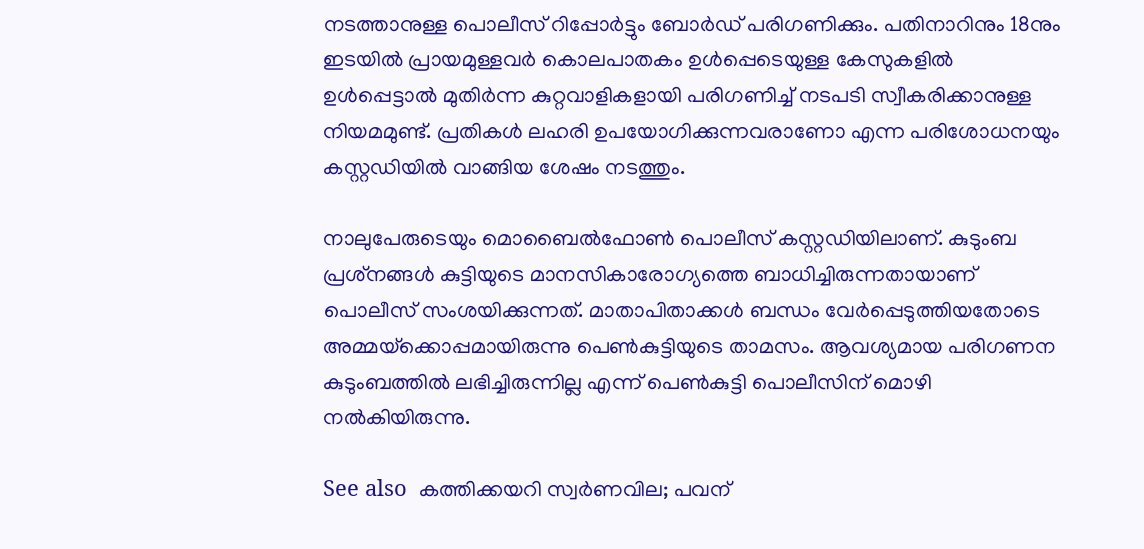നടത്താനുള്ള പൊലീസ് റിപ്പോര്‍ട്ടും ബോര്‍ഡ് പരിഗണിക്കും. പതിനാറിനും 18നും ഇടയില്‍ പ്രായമുള്ളവര്‍ കൊലപാതകം ഉള്‍പ്പെടെയുള്ള കേസുകളില്‍ ഉള്‍പ്പെട്ടാല്‍ മുതിര്‍ന്ന കുറ്റവാളികളായി പരിഗണിച്ച് നടപടി സ്വീകരിക്കാനുള്ള നിയമമുണ്ട്. പ്രതികള്‍ ലഹരി ഉപയോഗിക്കുന്നവരാണോ എന്ന പരിശോധനയും കസ്റ്റഡിയില്‍ വാങ്ങിയ ശേഷം നടത്തും.

നാലുപേരുടെയും മൊബൈല്‍ഫോണ്‍ പൊലീസ് കസ്റ്റഡിയിലാണ്. കുടുംബ പ്രശ്‌നങ്ങള്‍ കുട്ടിയുടെ മാനസികാരോഗ്യത്തെ ബാധിച്ചിരുന്നതായാണ് പൊലീസ് സംശയിക്കുന്നത്. മാതാപിതാക്കള്‍ ബന്ധം വേര്‍പ്പെടുത്തിയതോടെ അമ്മയ്‌ക്കൊപ്പമായിരുന്നു പെണ്‍കുട്ടിയുടെ താമസം. ആവശ്യമായ പരിഗണന കുടുംബത്തില്‍ ലഭിച്ചിരുന്നില്ല എന്ന് പെണ്‍കുട്ടി പൊലീസിന് മൊഴി നല്‍കിയിരുന്നു.

See also  കത്തിക്കയറി സ്വർണവില; പവന്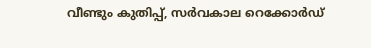വീണ്ടും കുതിപ്പ്, സർവകാല റെക്കോർഡ്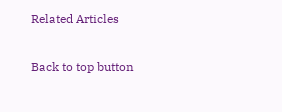Related Articles

Back to top button